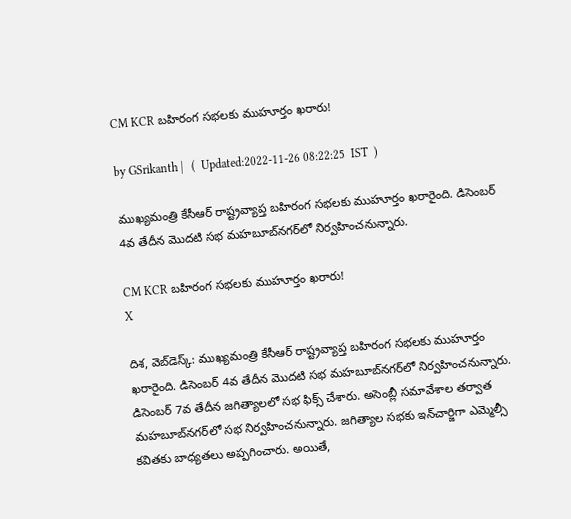CM KCR బహిరంగ సభలకు ముహూర్తం ఖరారు!

by GSrikanth |   (  Updated:2022-11-26 08:22:25  IST  )

ముఖ్యమంత్రి కేసీఆర్ రాష్ట్రవ్యాప్త బహిరంగ సభలకు ముహూర్తం ఖరారైంది. డిసెంబర్ 4వ తేదీన మొదటి సభ మహబూబ్‌నగర్‌లో నిర్వహించనున్నారు.

CM KCR బహిరంగ సభలకు ముహూర్తం ఖరారు!
X

దిశ, వెబ్‌డెస్క్: ముఖ్యమంత్రి కేసీఆర్ రాష్ట్రవ్యాప్త బహిరంగ సభలకు ముహూర్తం ఖరారైంది. డిసెంబర్ 4వ తేదీన మొదటి సభ మహబూబ్‌నగర్‌లో నిర్వహించనున్నారు. డిసెంబర్ 7వ తేదీన జగిత్యాలలో సభ ఫిక్స్ చేశారు. అసెంబ్లీ సమావేశాల తర్వాత మహబూబ్‌నగర్‌లో సభ నిర్వహించనున్నారు. జగిత్యాల సభకు ఇన్‌చార్జిగా ఎమ్మెల్సీ కవితకు బాధ్యతలు అప్పగించారు. అయితే,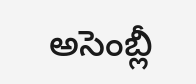అసెంబ్లీ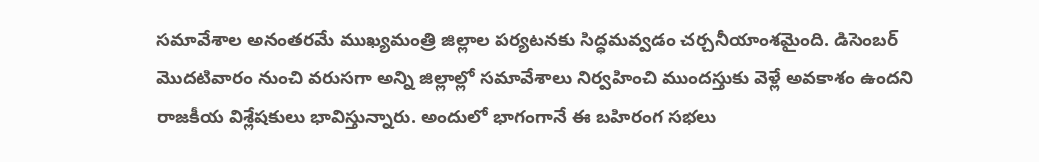సమావేశాల అనంతరమే ముఖ్యమంత్రి జిల్లాల పర్యటనకు సిద్ధమవ్వడం చర్చనీయాంశమైంది. డిసెంబర్ మొదటివారం నుంచి వరుసగా అన్ని జిల్లాల్లో సమావేశాలు నిర్వహించి ముందస్తుకు వెళ్లే అవకాశం ఉందని రాజకీయ విశ్లేషకులు భావిస్తున్నారు. అందులో భాగంగానే ఈ బహిరంగ సభలు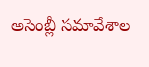అసెంబ్లీ సమావేశాల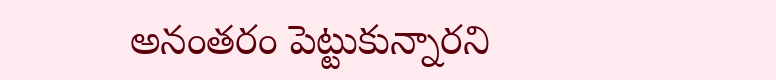అనంతరం పెట్టుకున్నారని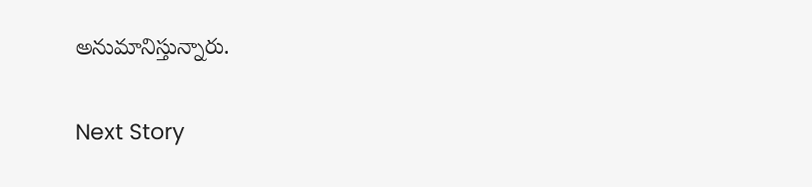అనుమానిస్తున్నారు.

Next Story